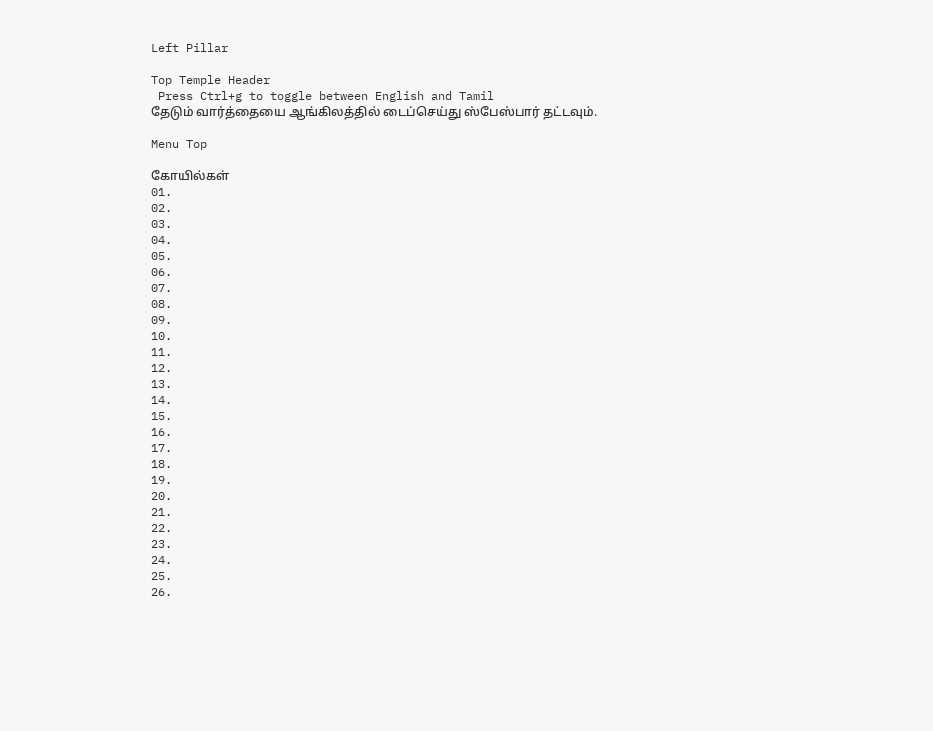Left Pillar

Top Temple Header
 Press Ctrl+g to toggle between English and Tamil
தேடும் வார்த்தையை ஆங்கிலத்தில் டைப்செய்து ஸ்பேஸ்பார் தட்டவும்.

Menu Top

கோயில்கள்
01.
02.
03.
04.
05.
06.
07.
08.
09.
10.
11.
12.
13.
14.
15.
16.
17.
18.
19.
20.
21.
22.
23.
24.
25.
26.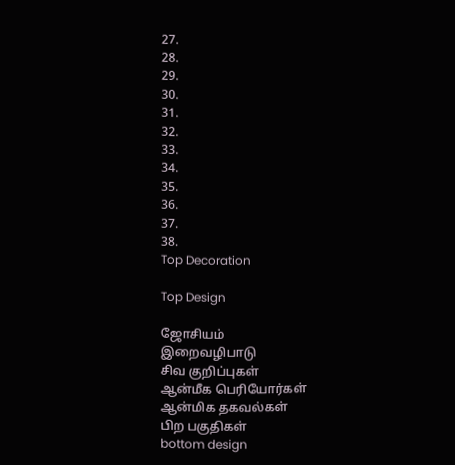27.
28.
29.
30.
31.
32.
33.
34.
35.
36.
37.
38.
Top Decoration

Top Design

ஜோசியம்
இறைவழிபாடு
சிவ குறிப்புகள்
ஆன்மீக பெரியோர்கள்
ஆன்மிக தகவல்கள்
பிற பகுதிகள்
bottom design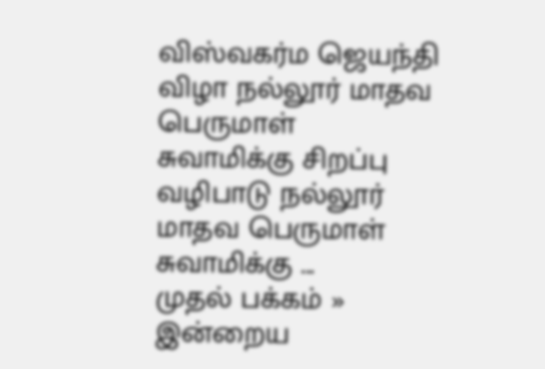விஸ்வகர்ம ஜெயந்தி விழா நல்லூர் மாதவ பெருமாள் சுவாமிக்கு சிறப்பு வழிபாடு நல்லூர் மாதவ பெருமாள் சுவாமிக்கு ...
முதல் பக்கம் » இன்றைய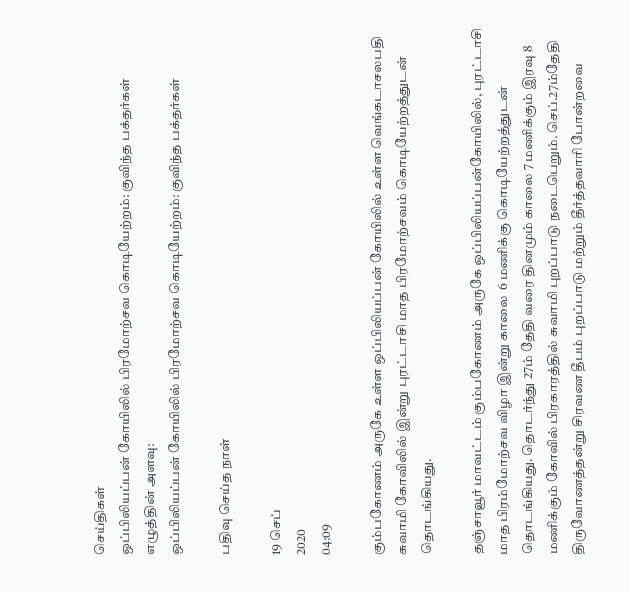செய்திகள்
ஒப்பிலியப்பன் கோயிலில் பிரமோற்சவ கொடியேற்றம்: குவிந்த பக்தர்கள்
எழுத்தின் அளவு:
ஒப்பிலியப்பன் கோயிலில் பிரமோற்சவ கொடியேற்றம்: குவிந்த பக்தர்கள்

பதிவு செய்த நாள்

19 செப்
2020
04:09

கும்பகோணம் அருகே உள்ள ஒப்பிலியப்பன் கோயிலில் உள்ள வெங்கடாசலபதி சுவாமி கோவிலில் இன்று புரட்டாசி மாத பிரமோற்சவம் கொடியேற்றத்துடன் தொடங்கியது.

தஞ்சாவூர் மாவட்டம் கும்பகோணம் அருகே ஒப்பிலியப்பன்கோயிலில், புரட்டாசி மாத பிரம்மோற்சவ விழா இன்று காலை  6 மணிக்கு கொடியேற்றத்துடன் தொடங்கியது. தொடர்ந்து 27ம் தேதி வரை தினமும் காலை 7 மணிக்கும் இரவு 8 மணிக்கும் கோவில் பிரகாரத்தில் சுவாமி புறப்பாடு நடைபெறும். செப்.27ம்தேதி திருவோணத்தன்று சிரவண தீபம் புறப்பாடு மற்றும் தீர்த்தவாரி போன்றவை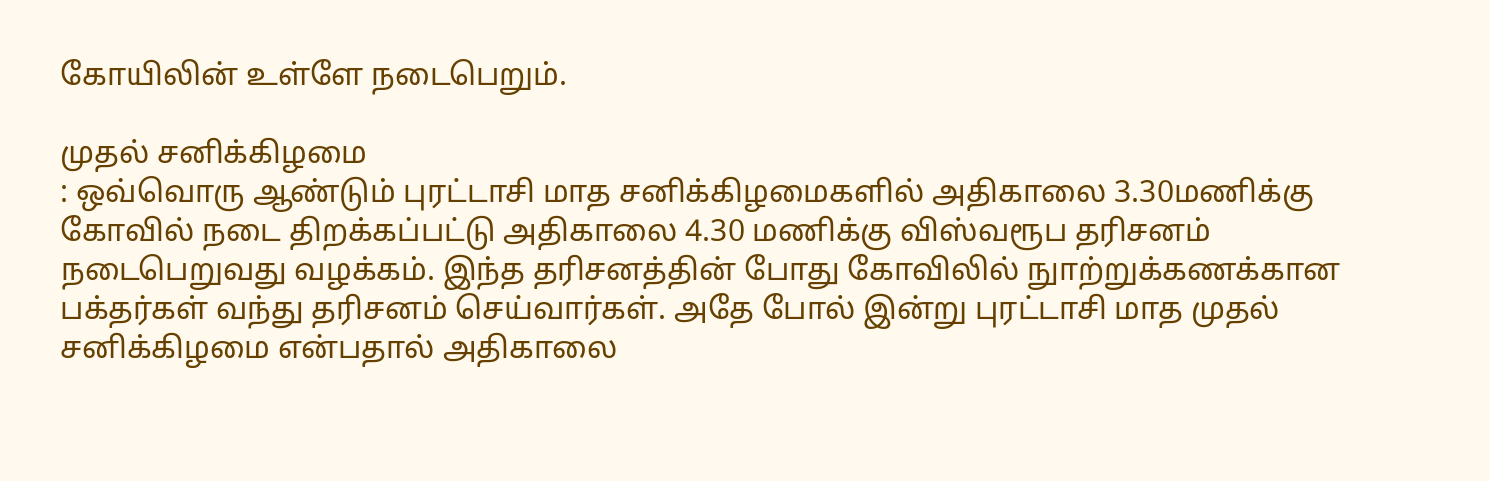கோயிலின் உள்ளே நடைபெறும்.

முதல் சனிக்கிழமை
: ஒவ்வொரு ஆண்டும் புரட்டாசி மாத சனிக்கிழமைகளில் அதிகாலை 3.30மணிக்கு கோவில் நடை திறக்கப்பட்டு அதிகாலை 4.30 மணிக்கு விஸ்வரூப தரிசனம் நடைபெறுவது வழக்கம். இந்த தரிசனத்தின் போது கோவிலில் நுாற்றுக்கணக்கான பக்தர்கள் வந்து தரிசனம் செய்வார்கள். அதே போல் இன்று புரட்டாசி மாத முதல் சனிக்கிழமை என்பதால் அதிகாலை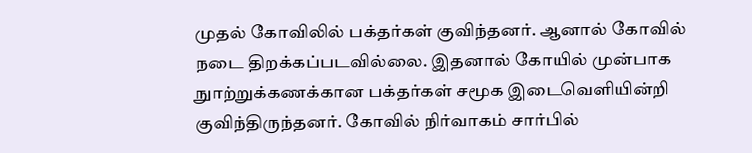முதல் கோவிலில் பக்தர்கள் குவிந்தனர். ஆனால் கோவில் நடை திறக்கப்படவில்லை. இதனால் கோயில் முன்பாக நுாற்றுக்கணக்கான பக்தர்கள் சமூக இடைவெளியின்றி குவிந்திருந்தனர். கோவில் நிர்வாகம் சார்பில்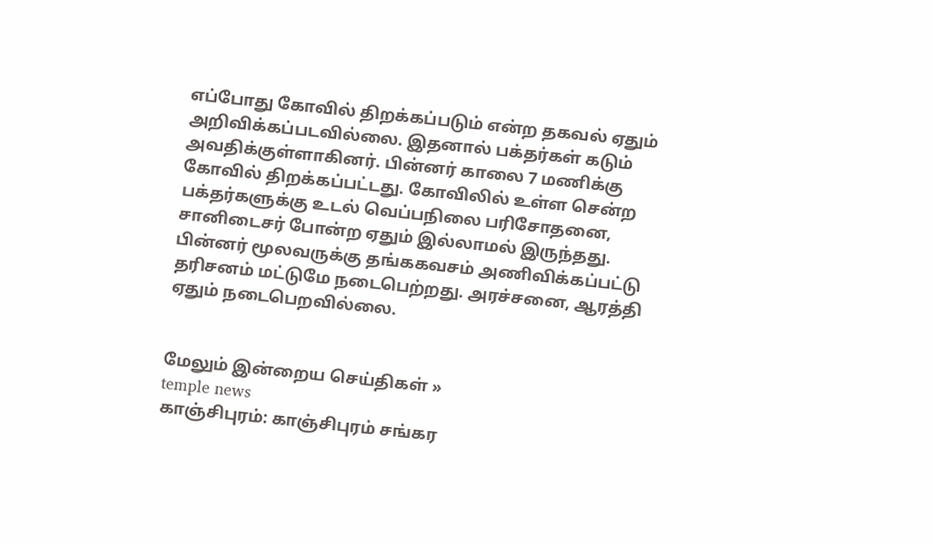எப்போது கோவில் திறக்கப்படும் என்ற தகவல் ஏதும் அறிவிக்கப்படவில்லை. இதனால் பக்தர்கள் கடும் அவதிக்குள்ளாகினர். பின்னர் காலை 7 மணிக்கு கோவில் திறக்கப்பட்டது. கோவிலில் உள்ள சென்ற பக்தர்களுக்கு உடல் வெப்பநிலை பரிசோதனை, சானிடைசர் போன்ற ஏதும் இல்லாமல் இருந்தது. பின்னர் மூலவருக்கு தங்ககவசம் அணிவிக்கப்பட்டு தரிசனம் மட்டுமே நடைபெற்றது. அரச்சனை, ஆரத்தி ஏதும் நடைபெறவில்லை.


மேலும் இன்றைய செய்திகள் »
temple news
காஞ்சிபுரம்: காஞ்சிபுரம் சங்கர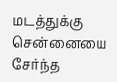மடத்துக்கு சென்னையை சேர்ந்த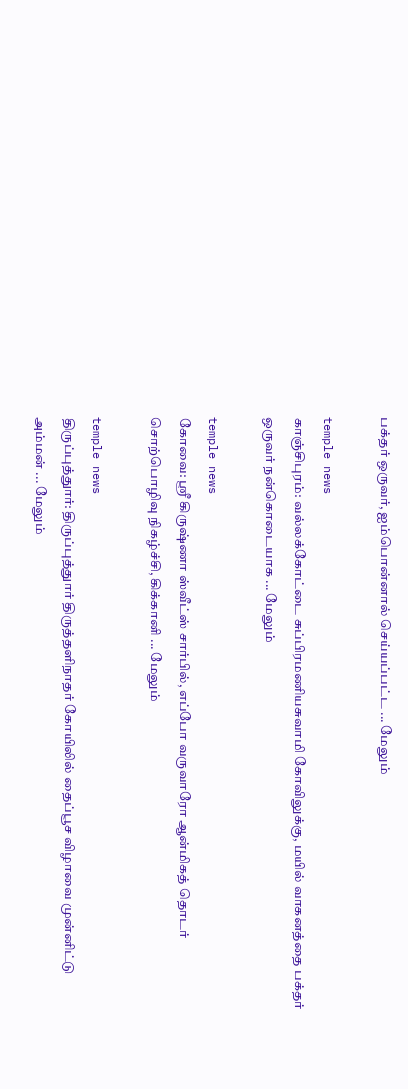பக்தர் ஒருவர், ஐம்பொன்னால் செய்யப்பட்ட ... மேலும்

temple news
காஞ்சிபுரம்: வல்லக்கோட்டை சுப்பிரமணியசுவாமி கோவிலுக்கு, மயில் வாகனத்தை பக்தர் ஒருவர் நன்கொடையாக ... மேலும்

temple news
கோவை: ஸ்ரீ கிருஷ்ணா ஸ்வீட்ஸ் சார்பில், எப்போ வருவாரோ ஆன்மிகத் தொடர் சொற்பொழிவு நிகழ்ச்சி, கிக்கானி ... மேலும்

temple news
திருப்புத்துார்: திருப்புத்துார் திருத்தளிநாதர் கோயிலில் தைப்பூச விழாவை முன்னிட்டு அம்மன் ... மேலும்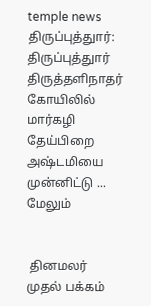temple news
திருப்புத்துார்: திருப்புத்துார் திருத்தளிநாதர் கோயிலில் மார்கழி தேய்பிறை அஷ்டமியை முன்னிட்டு ... மேலும்


 தினமலர் முதல் பக்கம்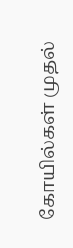கோயில்கள் முதல்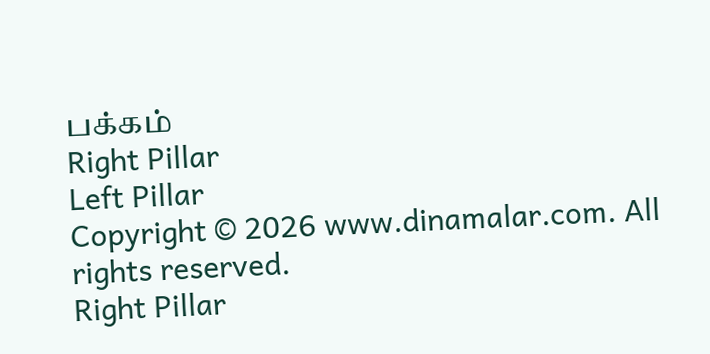பக்கம்
Right Pillar
Left Pillar
Copyright © 2026 www.dinamalar.com. All rights reserved.
Right Pillar